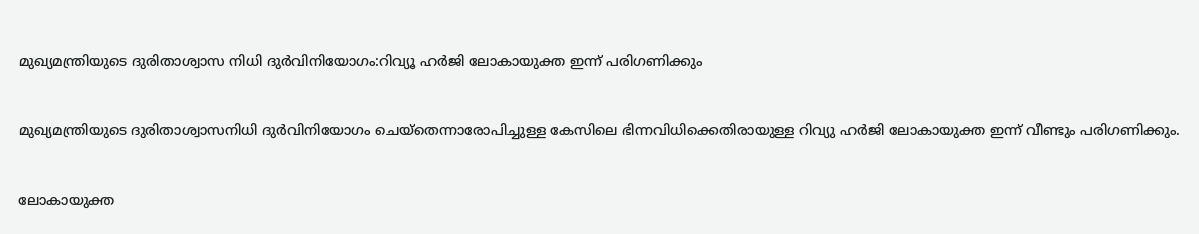മുഖ്യമന്ത്രിയുടെ ദുരിതാശ്വാസ നിധി ദുര്‍വിനിയോഗം:റിവ്യൂ ഹര്‍ജി ലോകായുക്ത ഇന്ന് പരിഗണിക്കും


മുഖ്യമന്ത്രിയുടെ ദുരിതാശ്വാസനിധി ദുര്‍വിനിയോഗം ചെയ്തെന്നാരോപിച്ചുള്ള കേസിലെ ഭിന്നവിധിക്കെതിരായുള്ള റിവ്യു ഹര്‍ജി ലോകായുക്ത ഇന്ന് വീണ്ടും പരിഗണിക്കും.


ലോകായുക്ത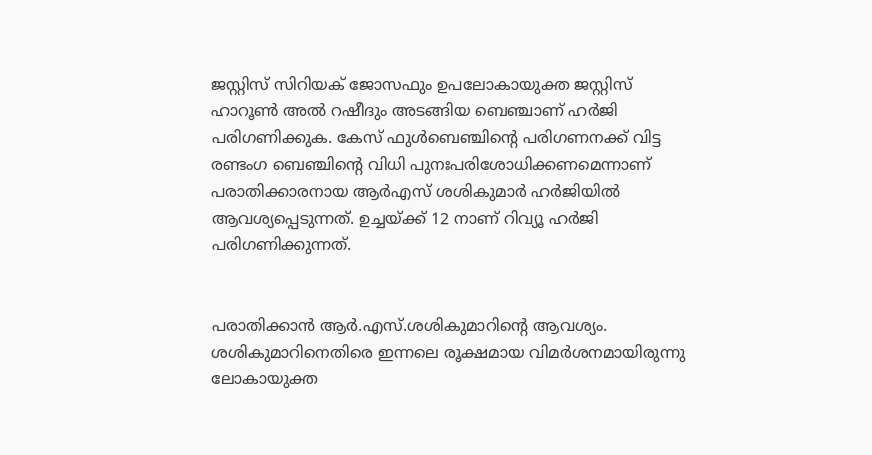ജസ്റ്റിസ് സിറിയക് ജോസഫും ഉപലോകായുക്ത ജസ്റ്റിസ് ഹാറൂണ്‍ അല്‍ റഷീദും അടങ്ങിയ ബെഞ്ചാണ് ഹര്‍ജി പരിഗണിക്കുക. കേസ് ഫുള്‍ബെഞ്ചിന്റെ പരിഗണനക്ക് വിട്ട രണ്ടംഗ ബെഞ്ചിന്റെ വിധി പുനഃപരിശോധിക്കണമെന്നാണ് പരാതിക്കാരനായ ആര്‍എസ് ശശികുമാര്‍ ഹര്‍ജിയില്‍ ആവശ്യപ്പെടുന്നത്. ഉച്ചയ്ക്ക് 12 നാണ് റിവ്യൂ ഹര്‍ജി പരിഗണിക്കുന്നത്.


പരാതിക്കാന്‍ ആര്‍.എസ്.ശശികുമാറിന്റെ ആവശ്യം. ശശികുമാറിനെതിരെ ഇന്നലെ രൂക്ഷമായ വിമര്‍ശനമായിരുന്നു ലോകായുക്ത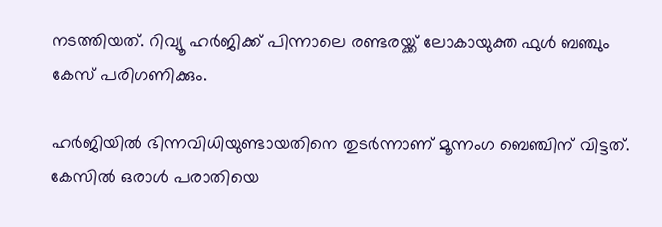നടത്തിയത്. റിവ്യൂ ഹര്‍ജിക്ക് പിന്നാലെ രണ്ടരയ്ക്ക് ലോകായുക്ത ഫുള്‍ ബഞ്ചും കേസ് പരിഗണിക്കും.

ഹര്‍ജിയില്‍ ഭിന്നവിധിയുണ്ടായതിനെ തുടര്‍ന്നാണ് മൂന്നംഗ ബെഞ്ചിന് വിട്ടത്. കേസില്‍ ഒരാള്‍ പരാതിയെ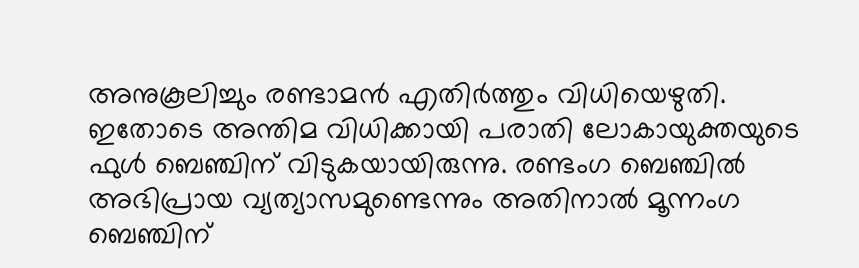അനുകൂലിച്ചും രണ്ടാമന്‍ എതിര്‍ത്തും വിധിയെഴുതി. ഇതോടെ അന്തിമ വിധിക്കായി പരാതി ലോകായുക്തയുടെ ഫുള്‍ ബെഞ്ചിന് വിടുകയായിരുന്നു. രണ്ടംഗ ബെഞ്ചില്‍ അഭിപ്രായ വ്യത്യാസമുണ്ടെന്നും അതിനാല്‍ മൂന്നംഗ ബെഞ്ചിന്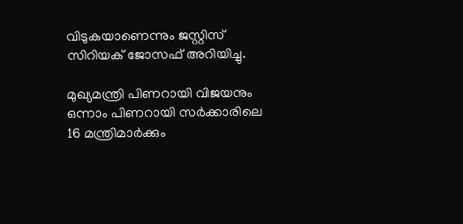വിടുകയാണെന്നും ജസ്റ്റിസ് സിറിയക് ജോസഫ് അറിയിച്ചു.

മുഖ്യമന്ത്രി പിണറായി വിജയനും ഒന്നാം പിണറായി സര്‍ക്കാരിലെ 16 മന്ത്രിമാര്‍ക്കും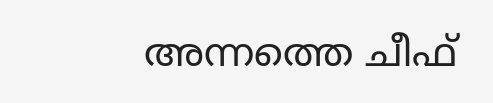അന്നത്തെ ചീഫ്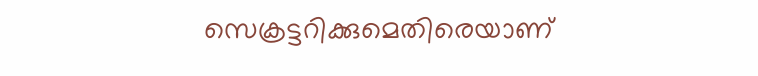സെക്രട്ടറിക്കുമെതിരെയാണ്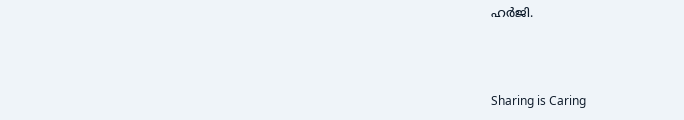ഹര്‍ജി.



Sharing is Caring